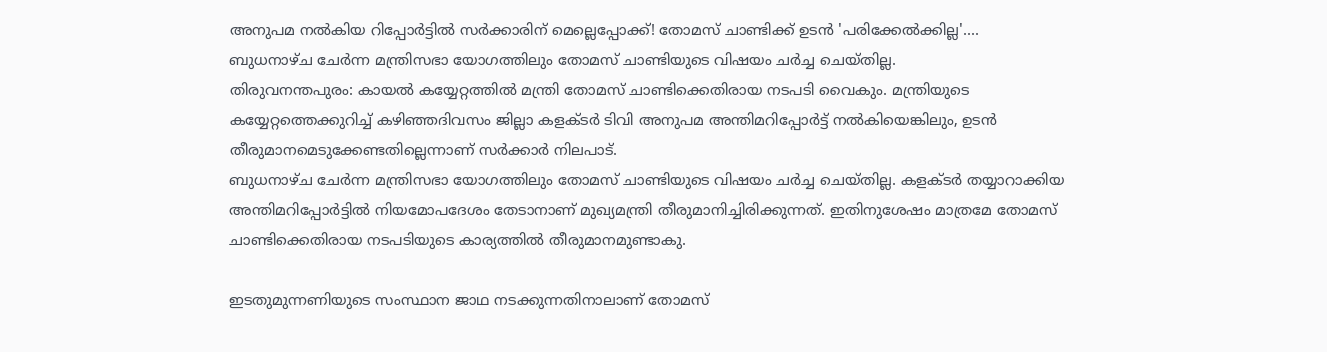അനുപമ നൽകിയ റിപ്പോർട്ടിൽ സർക്കാരിന് മെല്ലെപ്പോക്ക്! തോമസ് ചാണ്ടിക്ക് ഉടൻ 'പരിക്കേൽക്കില്ല'....
ബുധനാഴ്ച ചേർന്ന മന്ത്രിസഭാ യോഗത്തിലും തോമസ് ചാണ്ടിയുടെ വിഷയം ചർച്ച ചെയ്തില്ല.
തിരുവനന്തപുരം: കായൽ കയ്യേറ്റത്തിൽ മന്ത്രി തോമസ് ചാണ്ടിക്കെതിരായ നടപടി വൈകും. മന്ത്രിയുടെ കയ്യേറ്റത്തെക്കുറിച്ച് കഴിഞ്ഞദിവസം ജില്ലാ കളക്ടർ ടിവി അനുപമ അന്തിമറിപ്പോർട്ട് നൽകിയെങ്കിലും, ഉടൻ തീരുമാനമെടുക്കേണ്ടതില്ലെന്നാണ് സർക്കാർ നിലപാട്.
ബുധനാഴ്ച ചേർന്ന മന്ത്രിസഭാ യോഗത്തിലും തോമസ് ചാണ്ടിയുടെ വിഷയം ചർച്ച ചെയ്തില്ല. കളക്ടർ തയ്യാറാക്കിയ അന്തിമറിപ്പോർട്ടിൽ നിയമോപദേശം തേടാനാണ് മുഖ്യമന്ത്രി തീരുമാനിച്ചിരിക്കുന്നത്. ഇതിനുശേഷം മാത്രമേ തോമസ് ചാണ്ടിക്കെതിരായ നടപടിയുടെ കാര്യത്തിൽ തീരുമാനമുണ്ടാകു.

ഇടതുമുന്നണിയുടെ സംസ്ഥാന ജാഥ നടക്കുന്നതിനാലാണ് തോമസ്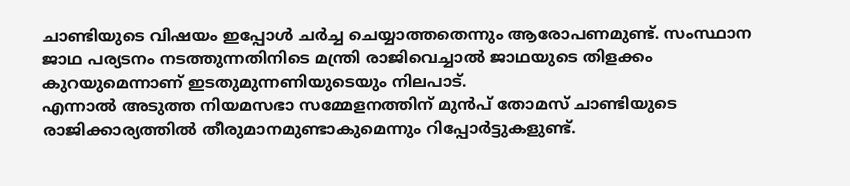ചാണ്ടിയുടെ വിഷയം ഇപ്പോൾ ചർച്ച ചെയ്യാത്തതെന്നും ആരോപണമുണ്ട്. സംസ്ഥാന ജാഥ പര്യടനം നടത്തുന്നതിനിടെ മന്ത്രി രാജിവെച്ചാൽ ജാഥയുടെ തിളക്കം കുറയുമെന്നാണ് ഇടതുമുന്നണിയുടെയും നിലപാട്.
എന്നാൽ അടുത്ത നിയമസഭാ സമ്മേളനത്തിന് മുൻപ് തോമസ് ചാണ്ടിയുടെ രാജിക്കാര്യത്തിൽ തീരുമാനമുണ്ടാകുമെന്നും റിപ്പോർട്ടുകളുണ്ട്.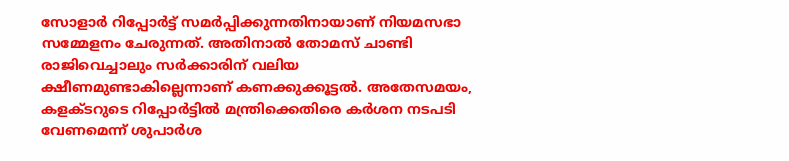സോളാർ റിപ്പോർട്ട് സമർപ്പിക്കുന്നതിനായാണ് നിയമസഭാ സമ്മേളനം ചേരുന്നത്. അതിനാൽ തോമസ് ചാണ്ടി രാജിവെച്ചാലും സർക്കാരിന് വലിയ ക്ഷീണമുണ്ടാകില്ലെന്നാണ് കണക്കുക്കൂട്ടൽ. അതേസമയം, കളക്ടറുടെ റിപ്പോർട്ടിൽ മന്ത്രിക്കെതിരെ കർശന നടപടി വേണമെന്ന് ശുപാർശ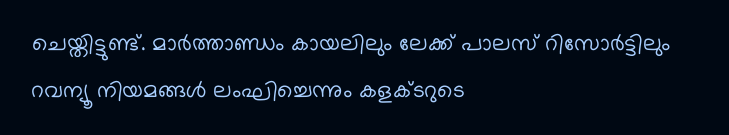ചെയ്തിട്ടുണ്ട്. മാർത്താണ്ഡം കായലിലും ലേക്ക് പാലസ് റിസോർട്ടിലും റവന്യൂ നിയമങ്ങൾ ലംഘിച്ചെന്നും കളക്ടറുടെ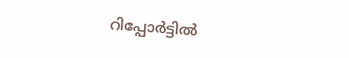റിപ്പോർട്ടിൽ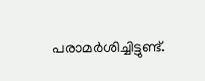പരാമർശിച്ചിട്ടുണ്ട്.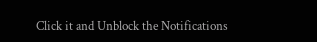Click it and Unblock the Notifications